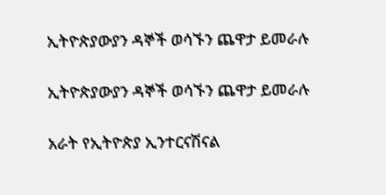ኢትዮጵያውያን ዳኞች ወሳኙን ጨዋታ ይመራሉ

ኢትዮጵያውያን ዳኞች ወሳኙን ጨዋታ ይመራሉ

አራት የኢትዮጵያ ኢንተርናሽናል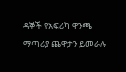ዳኞች የአፍሪካ ዋንጫ ማጣሪያ ጨዋታን ይመራሉ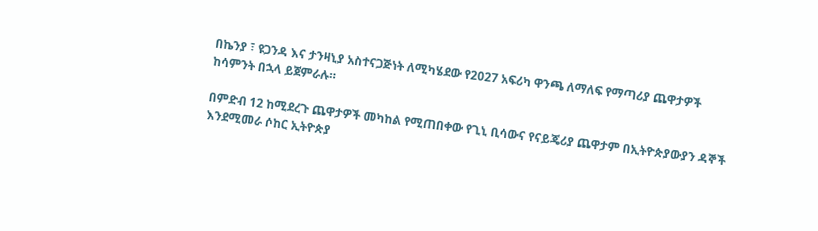በኬንያ ፣ ዩጋንዳ እና ታንዛኒያ አስተናጋጅነት ለሚካሄደው የ2027 አፍሪካ ዋንጫ ለማለፍ የማጣሪያ ጨዋታዎች ከሳምንት በኋላ ይጀምራሉ።

በምድብ 12 ከሚደረጉ ጨዋታዎች መካከል የሚጠበቀው የጊኒ ቢሳውና የናይጄሪያ ጨዋታም በኢትዮጵያውያን ዳኞች እንደሚመራ ሶከር ኢትዮጵያ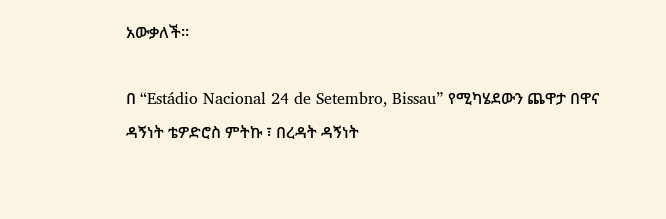አውቃለች።

በ “Estádio Nacional 24 de Setembro, Bissau” የሚካሄደውን ጨዋታ በዋና ዳኝነት ቴዎድሮስ ምትኩ ፣ በረዳት ዳኝነት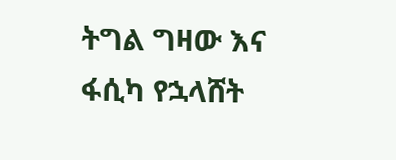ትግል ግዛው እና ፋሲካ የኋላሸት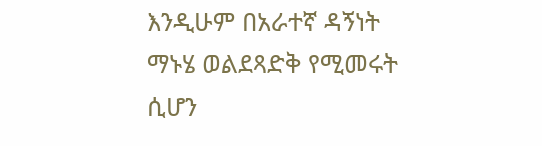እንዲሁም በአራተኛ ዳኝነት ማኑሄ ወልደጻድቅ የሚመሩት ሲሆን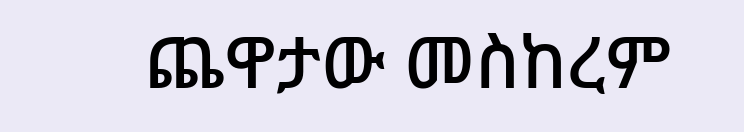ጨዋታው መስከረም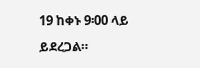19 ከቀኑ 9፡00 ላይ ይደረጋል።